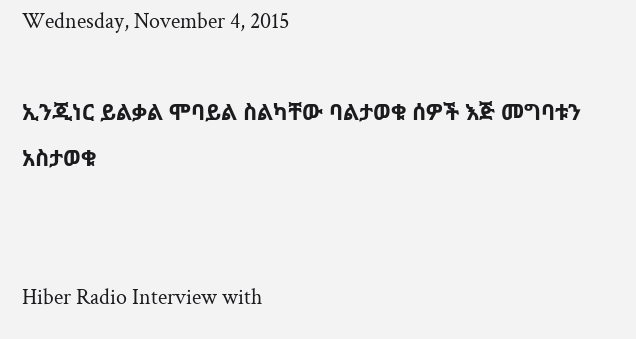Wednesday, November 4, 2015

ኢንጂነር ይልቃል ሞባይል ስልካቸው ባልታወቁ ሰዎች እጅ መግባቱን አስታወቁ


Hiber Radio Interview with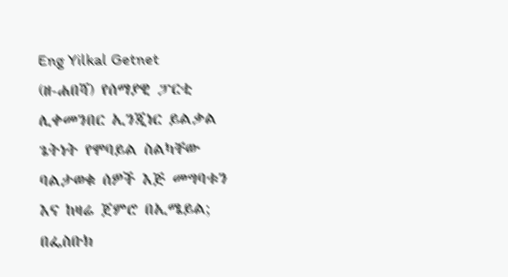Eng Yilkal Getnet
(ዘ-ሐበሻ) የሰማያዊ ፓርቲ ሊቀመንበር ኢንጂነር ይልቃል ጌትነት የሞባይል ስልካቸው ባልታወቁ ሰዎች እጅ መግባቱን እና ከዛሬ ጀምሮ በኢሜይል; በፌስቡክ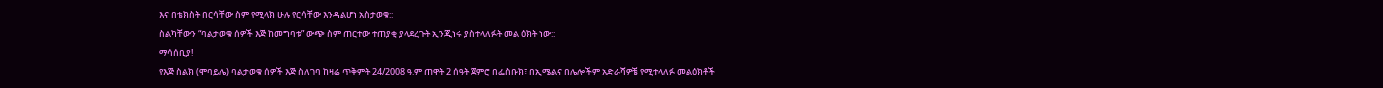እና በቴክስት በርሳቸው ስም የሚላክ ሁሉ የርሳቸው እንዳልሆነ አስታወቁ::
ስልካቸውን “ባልታወቁ ሰዎች እጅ ከመግባቱ” ውጭ ስም ጠርተው ተጠያቂ ያላደረጉት ኢንጂነሩ ያስተላለፉት መል ዕክት ነው::
ማሳሰቢያ!
የእጅ ስልክ (ሞባይሌ) ባልታወቁ ሰዎች እጅ ስለገባ ከዛሬ ጥቅምት 24/2008 ዓ.ም ጠዋት 2 ሰዓት ጀምሮ በፌስቡክ፣ በኢሜልና በሌሎችም አድራሻዎቼ የሚተላለፉ መልዕክቶች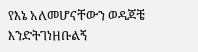የእኔ አለመሆናቸውን ወዳጆቼ እንድትገነዘቡልኝ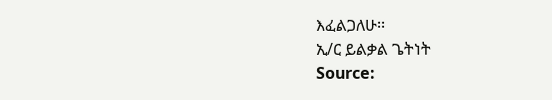እፈልጋለሁ፡፡
ኢ/ር ይልቃል ጌትነት
Source: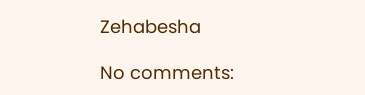Zehabesha

No comments: